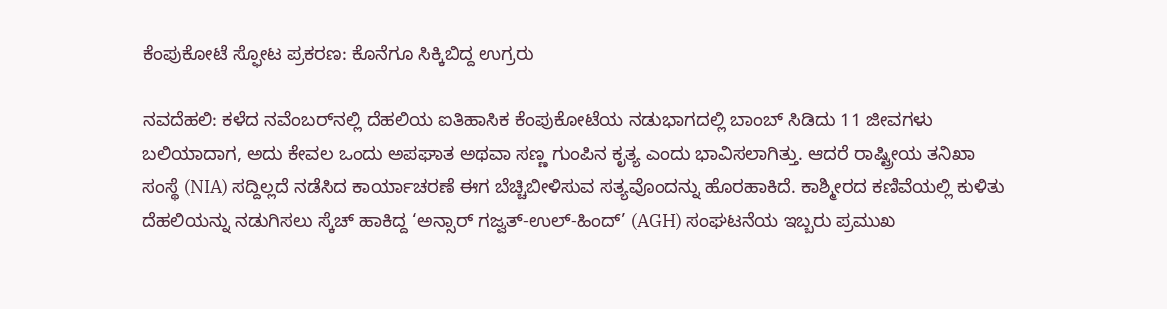ಕೆಂಪುಕೋಟೆ ಸ್ಫೋಟ ಪ್ರಕರಣ: ಕೊನೆಗೂ ಸಿಕ್ಕಿಬಿದ್ದ ಉಗ್ರರು

ನವದೆಹಲಿ: ಕಳೆದ ನವೆಂಬರ್‌ನಲ್ಲಿ ದೆಹಲಿಯ ಐತಿಹಾಸಿಕ ಕೆಂಪುಕೋಟೆಯ ನಡುಭಾಗದಲ್ಲಿ ಬಾಂಬ್ ಸಿಡಿದು 11 ಜೀವಗಳು ಬಲಿಯಾದಾಗ, ಅದು ಕೇವಲ ಒಂದು ಅಪಘಾತ ಅಥವಾ ಸಣ್ಣ ಗುಂಪಿನ ಕೃತ್ಯ ಎಂದು ಭಾವಿಸಲಾಗಿತ್ತು. ಆದರೆ ರಾಷ್ಟ್ರೀಯ ತನಿಖಾ ಸಂಸ್ಥೆ (NIA) ಸದ್ದಿಲ್ಲದೆ ನಡೆಸಿದ ಕಾರ್ಯಾಚರಣೆ ಈಗ ಬೆಚ್ಚಿಬೀಳಿಸುವ ಸತ್ಯವೊಂದನ್ನು ಹೊರಹಾಕಿದೆ. ಕಾಶ್ಮೀರದ ಕಣಿವೆಯಲ್ಲಿ ಕುಳಿತು ದೆಹಲಿಯನ್ನು ನಡುಗಿಸಲು ಸ್ಕೆಚ್ ಹಾಕಿದ್ದ ‘ಅನ್ಸಾರ್ ಗಜ್ವತ್-ಉಲ್-ಹಿಂದ್’ (AGH) ಸಂಘಟನೆಯ ಇಬ್ಬರು ಪ್ರಮುಖ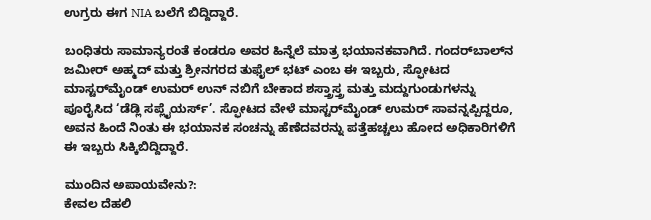ಉಗ್ರರು ಈಗ NIA ಬಲೆಗೆ ಬಿದ್ದಿದ್ದಾರೆ.

ಬಂಧಿತರು ಸಾಮಾನ್ಯರಂತೆ ಕಂಡರೂ ಅವರ ಹಿನ್ನೆಲೆ ಮಾತ್ರ ಭಯಾನಕವಾಗಿದೆ. ಗಂದರ್‌ಬಾಲ್‌ನ ಜಮೀರ್ ಅಹ್ಮದ್ ಮತ್ತು ಶ್ರೀನಗರದ ತುಫೈಲ್ ಭಟ್ ಎಂಬ ಈ ಇಬ್ಬರು, ಸ್ಫೋಟದ ಮಾಸ್ಟರ್‌ಮೈಂಡ್ ಉಮರ್ ಉನ್ ನಬಿಗೆ ಬೇಕಾದ ಶಸ್ತ್ರಾಸ್ತ್ರ ಮತ್ತು ಮದ್ದುಗುಂಡುಗಳನ್ನು ಪೂರೈಸಿದ ‘ಡೆಡ್ಲಿ ಸಪ್ಲೈಯರ್ಸ್’. ಸ್ಫೋಟದ ವೇಳೆ ಮಾಸ್ಟರ್‌ಮೈಂಡ್ ಉಮರ್ ಸಾವನ್ನಪ್ಪಿದ್ದರೂ, ಅವನ ಹಿಂದೆ ನಿಂತು ಈ ಭಯಾನಕ ಸಂಚನ್ನು ಹೆಣೆದವರನ್ನು ಪತ್ತೆಹಚ್ಚಲು ಹೋದ ಅಧಿಕಾರಿಗಳಿಗೆ ಈ ಇಬ್ಬರು ಸಿಕ್ಕಿಬಿದ್ದಿದ್ದಾರೆ.

ಮುಂದಿನ ಅಪಾಯವೇನು?:
ಕೇವಲ ದೆಹಲಿ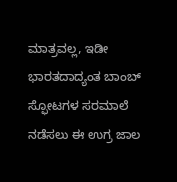ಮಾತ್ರವಲ್ಲ, ಇಡೀ ಭಾರತದಾದ್ಯಂತ ಬಾಂಬ್ ಸ್ಫೋಟಗಳ ಸರಮಾಲೆ ನಡೆಸಲು ಈ ಉಗ್ರ ಜಾಲ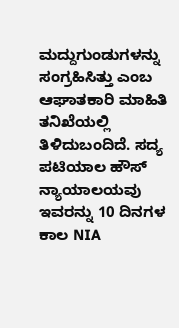ಮದ್ದುಗುಂಡುಗಳನ್ನು ಸಂಗ್ರಹಿಸಿತ್ತು ಎಂಬ ಆಘಾತಕಾರಿ ಮಾಹಿತಿ ತನಿಖೆಯಲ್ಲಿ ತಿಳಿದುಬಂದಿದೆ. ಸದ್ಯ ಪಟಿಯಾಲ ಹೌಸ್ ನ್ಯಾಯಾಲಯವು ಇವರನ್ನು 10 ದಿನಗಳ ಕಾಲ NIA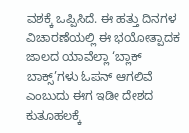ವಶಕ್ಕೆ ಒಪ್ಪಿಸಿದೆ. ಈ ಹತ್ತು ದಿನಗಳ ವಿಚಾರಣೆಯಲ್ಲಿ ಈ ಭಯೋತ್ಪಾದಕ ಜಾಲದ ಯಾವೆಲ್ಲಾ ‘ಬ್ಲಾಕ್ ಬಾಕ್ಸ್’ಗಳು ಓಪನ್ ಆಗಲಿವೆ ಎಂಬುದು ಈಗ ಇಡೀ ದೇಶದ ಕುತೂಹಲಕ್ಕೆ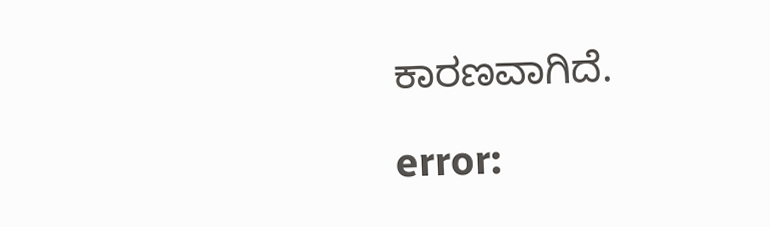ಕಾರಣವಾಗಿದೆ.

error: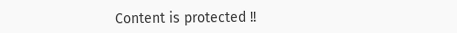Content is protected !!